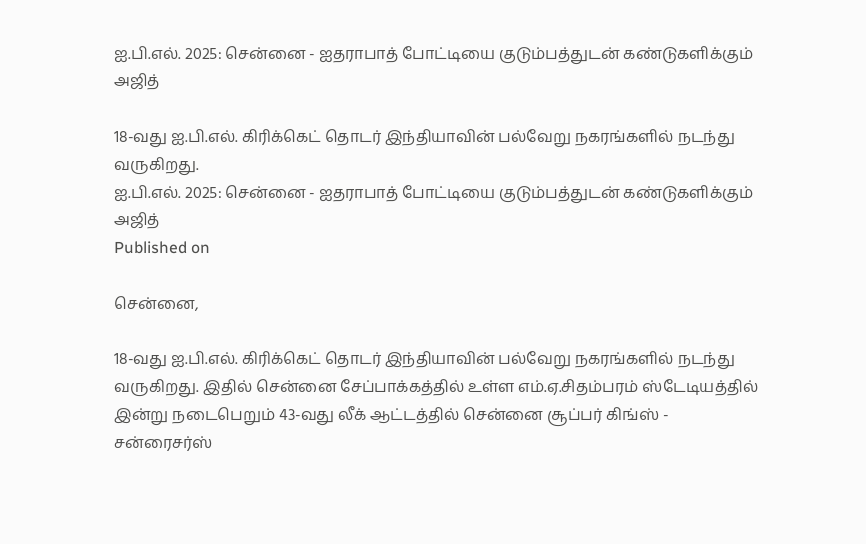ஐ.பி.எல். 2025: சென்னை - ஐதராபாத் போட்டியை குடும்பத்துடன் கண்டுகளிக்கும் அஜித்

18-வது ஐ.பி.எல். கிரிக்கெட் தொடர் இந்தியாவின் பல்வேறு நகரங்களில் நடந்து வருகிறது.
ஐ.பி.எல். 2025: சென்னை - ஐதராபாத் போட்டியை குடும்பத்துடன் கண்டுகளிக்கும் அஜித்
Published on

சென்னை,

18-வது ஐ.பி.எல். கிரிக்கெட் தொடர் இந்தியாவின் பல்வேறு நகரங்களில் நடந்து வருகிறது. இதில் சென்னை சேப்பாக்கத்தில் உள்ள எம்.ஏ.சிதம்பரம் ஸ்டேடியத்தில் இன்று நடைபெறும் 43-வது லீக் ஆட்டத்தில் சென்னை சூப்பர் கிங்ஸ் - சன்ரைசர்ஸ்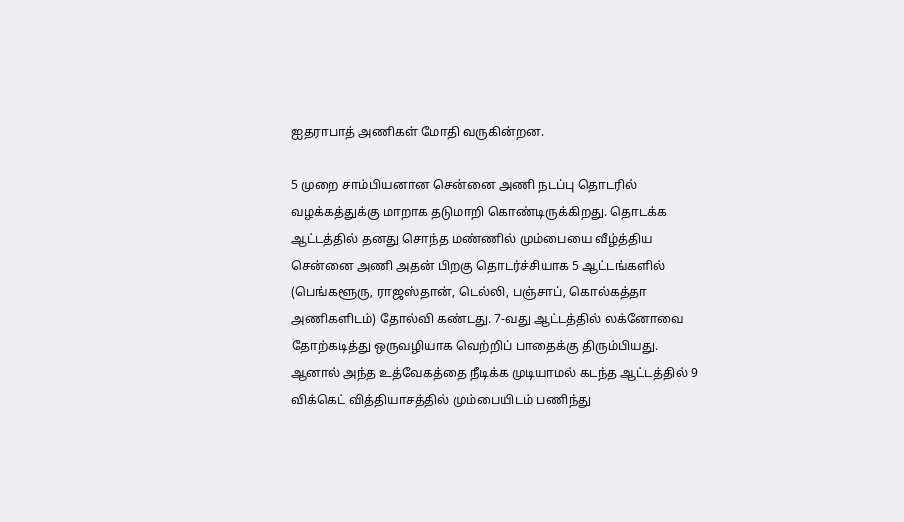ஐதராபாத் அணிகள் மோதி வருகின்றன.

5 முறை சாம்பியனான சென்னை அணி நடப்பு தொடரில் வழக்கத்துக்கு மாறாக தடுமாறி கொண்டிருக்கிறது. தொடக்க ஆட்டத்தில் தனது சொந்த மண்ணில் மும்பையை வீழ்த்திய சென்னை அணி அதன் பிறகு தொடர்ச்சியாக 5 ஆட்டங்களில் (பெங்களூரு, ராஜஸ்தான், டெல்லி, பஞ்சாப், கொல்கத்தா அணிகளிடம்) தோல்வி கண்டது. 7-வது ஆட்டத்தில் லக்னோவை தோற்கடித்து ஒருவழியாக வெற்றிப் பாதைக்கு திரும்பியது. ஆனால் அந்த உத்வேகத்தை நீடிக்க முடியாமல் கடந்த ஆட்டத்தில் 9 விக்கெட் வித்தியாசத்தில் மும்பையிடம் பணிந்து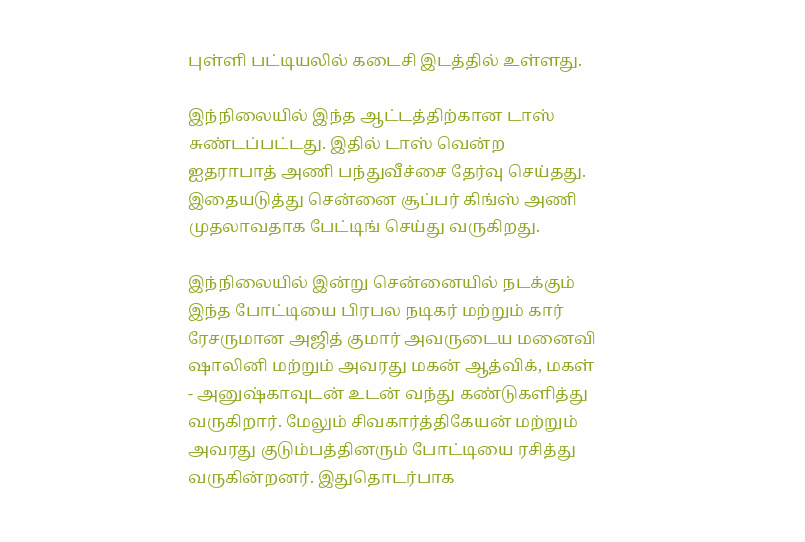புள்ளி பட்டியலில் கடைசி இடத்தில் உள்ளது.

இந்நிலையில் இந்த ஆட்டத்திற்கான டாஸ் சுண்டப்பட்டது. இதில் டாஸ் வென்ற ஐதராபாத் அணி பந்துவீச்சை தேர்வு செய்தது. இதையடுத்து சென்னை சூப்பர் கிங்ஸ் அணி முதலாவதாக பேட்டிங் செய்து வருகிறது.

இந்நிலையில் இன்று சென்னையில் நடக்கும் இந்த போட்டியை பிரபல நடிகர் மற்றும் கார் ரேசருமான அஜித் குமார் அவருடைய மனைவி ஷாலினி மற்றும் அவரது மகன் ஆத்விக், மகள் - அனுஷ்காவுடன் உடன் வந்து கண்டுகளித்து வருகிறார். மேலும் சிவகார்த்திகேயன் மற்றும் அவரது குடும்பத்தினரும் போட்டியை ரசித்து வருகின்றனர். இதுதொடர்பாக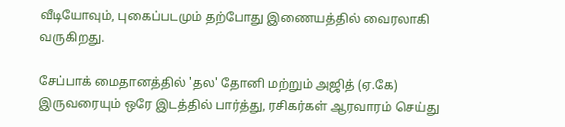வீடியோவும், புகைப்படமும் தற்போது இணையத்தில் வைரலாகி வருகிறது.

சேப்பாக் மைதானத்தில் 'தல' தோனி மற்றும் அஜித் (ஏ.கே) இருவரையும் ஒரே இடத்தில் பார்த்து, ரசிகர்கள் ஆரவாரம் செய்து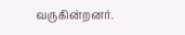வருகின்றனர்.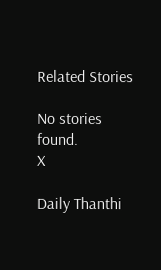Related Stories

No stories found.
X

Daily Thanthi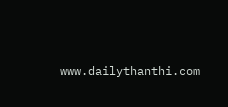www.dailythanthi.com